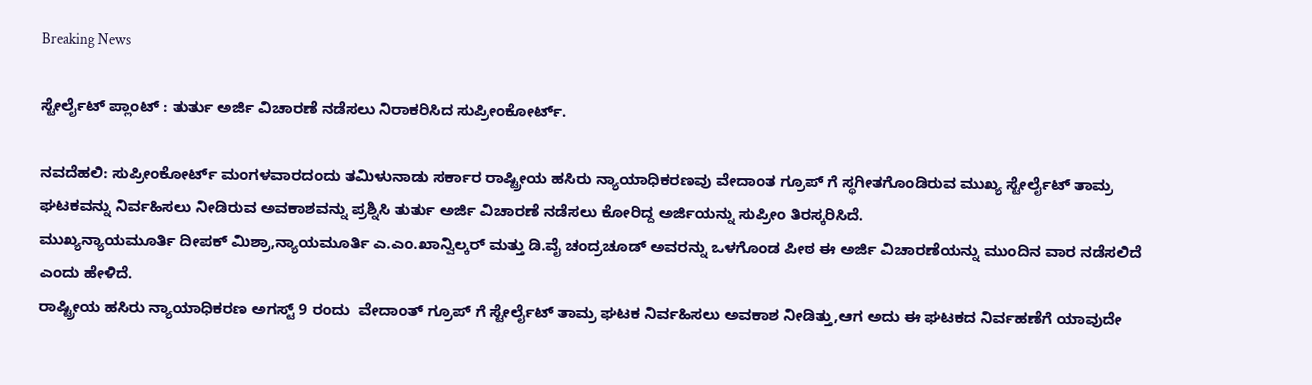Breaking News

ಸ್ಟೇರ್ಲೈಟ್ ಪ್ಲಾಂಟ್ : ತುರ್ತು ಅರ್ಜಿ ವಿಚಾರಣೆ ನಡೆಸಲು ನಿರಾಕರಿಸಿದ ಸುಪ್ರೀಂಕೋರ್ಟ್.

ನವದೆಹಲಿ: ಸುಪ್ರೀಂಕೋರ್ಟ್ ಮಂಗಳವಾರದಂದು ತಮಿಳುನಾಡು ಸರ್ಕಾರ ರಾಷ್ಟ್ರೀಯ ಹಸಿರು ನ್ಯಾಯಾಧಿಕರಣವು ವೇದಾಂತ ಗ್ರೂಪ್ ಗೆ ಸ್ಥಗೀತಗೊಂಡಿರುವ ಮುಖ್ಯ ಸ್ಟೇರ್ಲೈಟ್ ತಾಮ್ರ ಘಟಕವನ್ನು ನಿರ್ವಹಿಸಲು ನೀಡಿರುವ ಅವಕಾಶವನ್ನು ಪ್ರಶ್ನಿಸಿ ತುರ್ತು ಅರ್ಜಿ ವಿಚಾರಣೆ ನಡೆಸಲು ಕೋರಿದ್ದ ಅರ್ಜಿಯನ್ನು ಸುಪ್ರೀಂ ತಿರಸ್ಕರಿಸಿದೆ.
ಮುಖ್ಯನ್ಯಾಯಮೂರ್ತಿ ದೀಪಕ್ ಮಿಶ್ರಾ,ನ್ಯಾಯಮೂರ್ತಿ ಎ.ಎಂ.ಖಾನ್ವಿಲ್ಕರ್ ಮತ್ತು ಡಿ.ವೈ ಚಂದ್ರಚೂಡ್ ಅವರನ್ನು ಒಳಗೊಂಡ ಪೀಠ ಈ ಅರ್ಜಿ ವಿಚಾರಣೆಯನ್ನು ಮುಂದಿನ ವಾರ ನಡೆಸಲಿದೆ ಎಂದು ಹೇಳಿದೆ.
ರಾಷ್ಟ್ರೀಯ ಹಸಿರು ನ್ಯಾಯಾಧಿಕರಣ ಅಗಸ್ಟ್ 9 ರಂದು  ವೇದಾಂತ್ ಗ್ರೂಪ್ ಗೆ ಸ್ಟೇರ್ಲೈಟ್ ತಾಮ್ರ ಘಟಕ ನಿರ್ವಹಿಸಲು ಅವಕಾಶ ನೀಡಿತ್ತು,ಆಗ ಅದು ಈ ಘಟಕದ ನಿರ್ವಹಣೆಗೆ ಯಾವುದೇ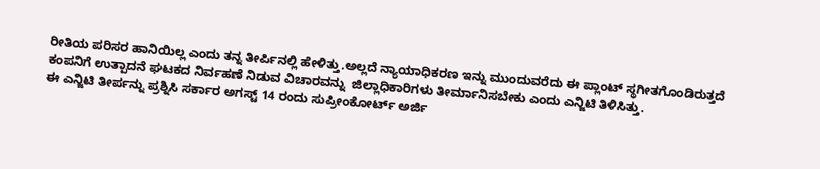ರೀತಿಯ ಪರಿಸರ ಹಾನಿಯಿಲ್ಲ ಎಂದು ತನ್ನ ತೀರ್ಪಿನಲ್ಲಿ ಹೇಳಿತ್ತು.ಅಲ್ಲದೆ ನ್ಯಾಯಾಧಿಕರಣ ಇನ್ನು ಮುಂದುವರೆದು ಈ ಪ್ಲಾಂಟ್ ಸ್ಥಗೀತಗೊಂಡಿರುತ್ತದೆ ಕಂಪನಿಗೆ ಉತ್ಪಾದನೆ ಘಟಕದ ನಿರ್ವಹಣೆ ನಿಡುವ ವಿಚಾರವನ್ನು  ಜಿಲ್ಲಾಧಿಕಾರಿಗಳು ತೀರ್ಮಾನಿಸಬೇಕು ಎಂದು ಎನ್ಜಿಟಿ ತಿಳಿಸಿತ್ತು.
ಈ ಎನ್ಜಿಟಿ ತೀರ್ಪನ್ನು ಪ್ರಶ್ನಿಸಿ ಸರ್ಕಾರ ಅಗಸ್ಟ್ 14 ರಂದು ಸುಪ್ರೀಂಕೋರ್ಟ್ ಅರ್ಜಿ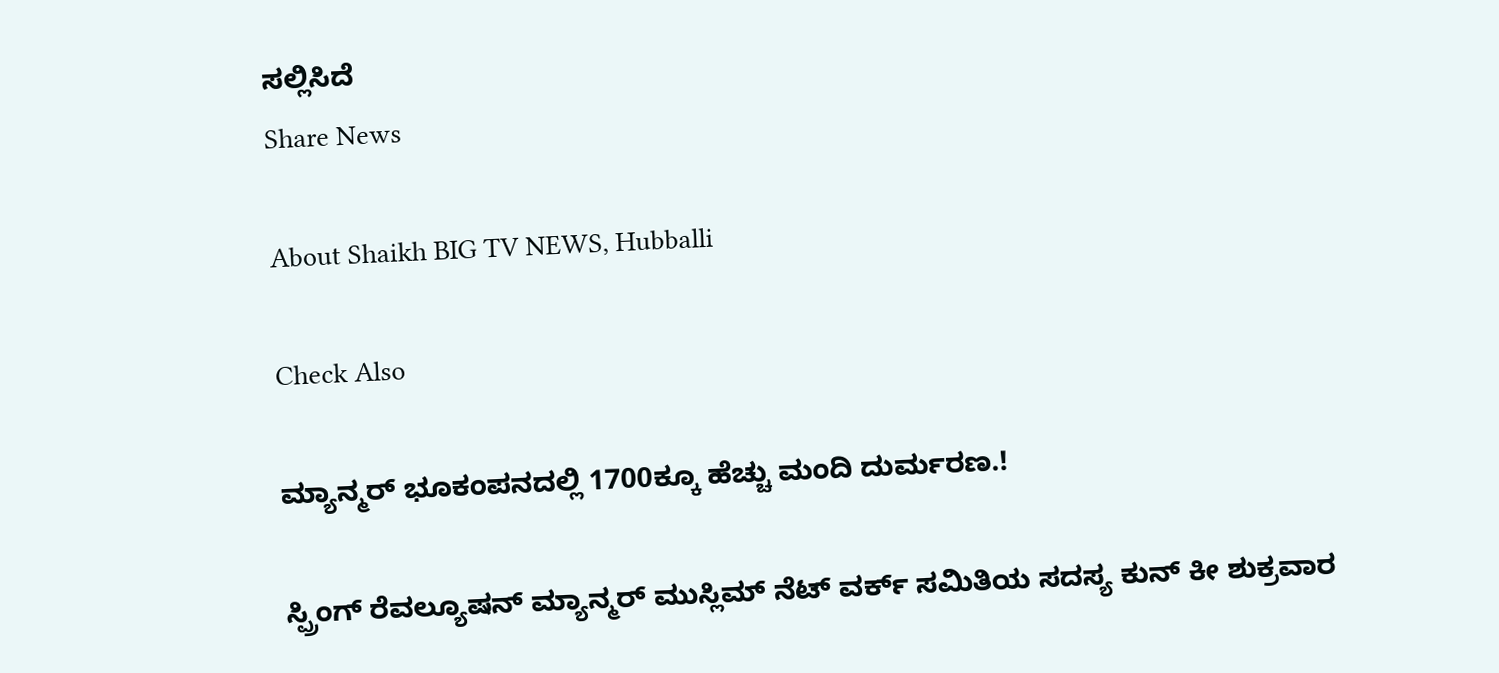ಸಲ್ಲಿಸಿದೆ
Share News

About Shaikh BIG TV NEWS, Hubballi

Check Also

ಮ್ಯಾನ್ಮರ್ ಭೂಕಂಪನದಲ್ಲಿ 1700ಕ್ಕೂ ಹೆಚ್ಚು ಮಂದಿ ದುರ್ಮರಣ.!

ಸ್ಪ್ರಿಂಗ್ ರೆವಲ್ಯೂಷನ್ ಮ್ಯಾನ್ಮರ್ ಮುಸ್ಲಿಮ್ ನೆಟ್ ವರ್ಕ್ ಸಮಿತಿಯ ಸದಸ್ಯ ಕುನ್ ಕೀ ಶುಕ್ರವಾರ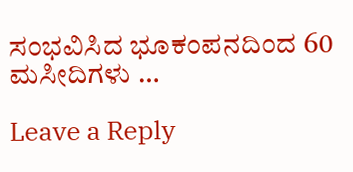ಸಂಭವಿಸಿದ ಭೂಕಂಪನದಿಂದ 60 ಮಸೀದಿಗಳು …

Leave a Reply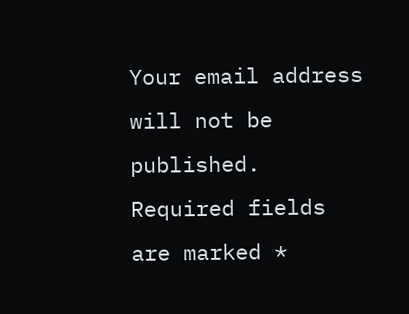Your email address will not be published. Required fields are marked *